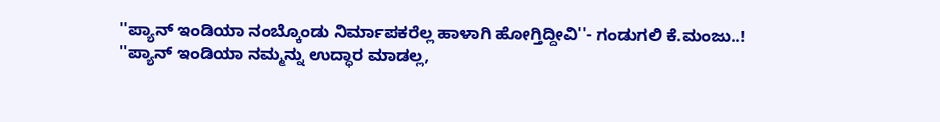''ಪ್ಯಾನ್ ಇಂಡಿಯಾ ನಂಬ್ಕೊಂಡು ನಿರ್ಮಾಪಕರೆಲ್ಲ ಹಾಳಾಗಿ ಹೋಗ್ತಿದ್ದೀವಿ''- ಗಂಡುಗಲಿ ಕೆ.ಮಂಜು..!
''ಪ್ಯಾನ್ ಇಂಡಿಯಾ ನಮ್ಮನ್ನು ಉದ್ಧಾರ ಮಾಡಲ್ಲ,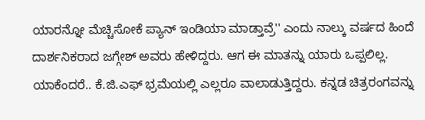ಯಾರನ್ನೋ ಮೆಚ್ಚಿಸೋಕೆ ಪ್ಯಾನ್ ಇಂಡಿಯಾ ಮಾಡ್ತಾವ್ರೆ'' ಎಂದು ನಾಲ್ಕು ವರ್ಷದ ಹಿಂದೆ ದಾರ್ಶನಿಕರಾದ ಜಗ್ಗೇಶ್ ಅವರು ಹೇಳಿದ್ದರು. ಆಗ ಈ ಮಾತನ್ನು ಯಾರು ಒಪ್ಪಲಿಲ್ಲ.
ಯಾಕೆಂದರೆ.. ಕೆ.ಜಿ.ಎಫ್ ಭ್ರಮೆಯಲ್ಲಿ ಎಲ್ಲರೂ ವಾಲಾಡುತ್ತಿದ್ದರು. ಕನ್ನಡ ಚಿತ್ರರಂಗವನ್ನು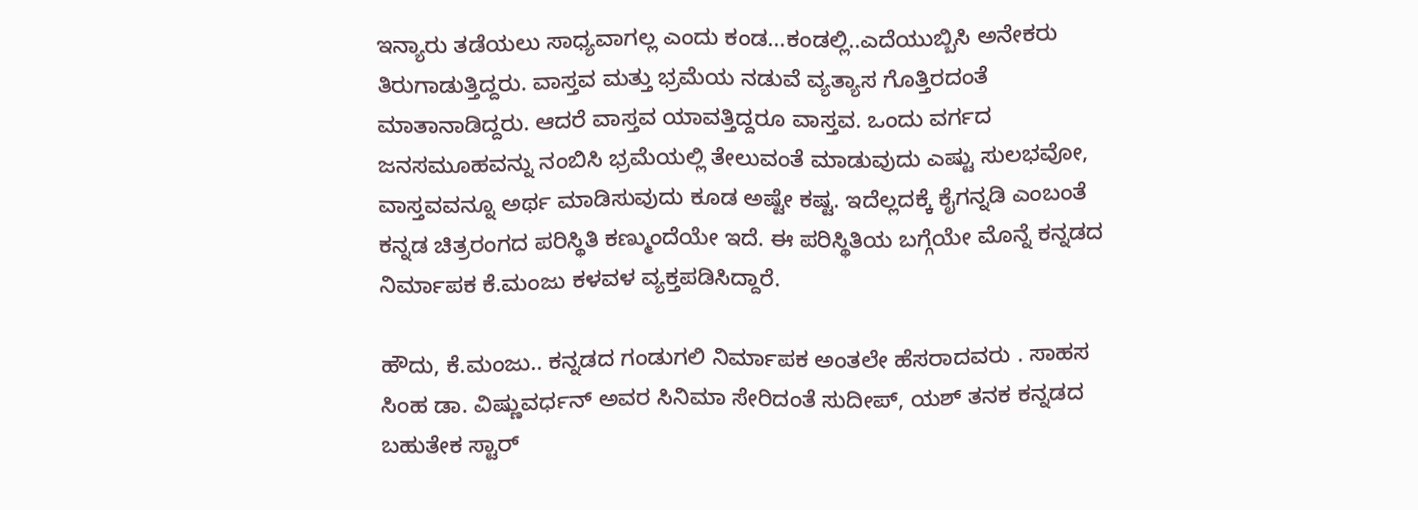ಇನ್ಯಾರು ತಡೆಯಲು ಸಾಧ್ಯವಾಗಲ್ಲ ಎಂದು ಕಂಡ...ಕಂಡಲ್ಲಿ..ಎದೆಯುಬ್ಬಿಸಿ ಅನೇಕರು ತಿರುಗಾಡುತ್ತಿದ್ದರು. ವಾಸ್ತವ ಮತ್ತು ಭ್ರಮೆಯ ನಡುವೆ ವ್ಯತ್ಯಾಸ ಗೊತ್ತಿರದಂತೆ ಮಾತಾನಾಡಿದ್ದರು. ಆದರೆ ವಾಸ್ತವ ಯಾವತ್ತಿದ್ದರೂ ವಾಸ್ತವ. ಒಂದು ವರ್ಗದ ಜನಸಮೂಹವನ್ನು ನಂಬಿಸಿ ಭ್ರಮೆಯಲ್ಲಿ ತೇಲುವಂತೆ ಮಾಡುವುದು ಎಷ್ಟು ಸುಲಭವೋ, ವಾಸ್ತವವನ್ನೂ ಅರ್ಥ ಮಾಡಿಸುವುದು ಕೂಡ ಅಷ್ಟೇ ಕಷ್ಟ. ಇದೆಲ್ಲದಕ್ಕೆ ಕೈಗನ್ನಡಿ ಎಂಬಂತೆ ಕನ್ನಡ ಚಿತ್ರರಂಗದ ಪರಿಸ್ಥಿತಿ ಕಣ್ಮುಂದೆಯೇ ಇದೆ. ಈ ಪರಿಸ್ಥಿತಿಯ ಬಗ್ಗೆಯೇ ಮೊನ್ನೆ ಕನ್ನಡದ ನಿರ್ಮಾಪಕ ಕೆ.ಮಂಜು ಕಳವಳ ವ್ಯಕ್ತಪಡಿಸಿದ್ದಾರೆ.

ಹೌದು, ಕೆ.ಮಂಜು.. ಕನ್ನಡದ ಗಂಡುಗಲಿ ನಿರ್ಮಾಪಕ ಅಂತಲೇ ಹೆಸರಾದವರು . ಸಾಹಸ ಸಿಂಹ ಡಾ. ವಿಷ್ಣುವರ್ಧನ್ ಅವರ ಸಿನಿಮಾ ಸೇರಿದಂತೆ ಸುದೀಪ್, ಯಶ್ ತನಕ ಕನ್ನಡದ ಬಹುತೇಕ ಸ್ಟಾರ್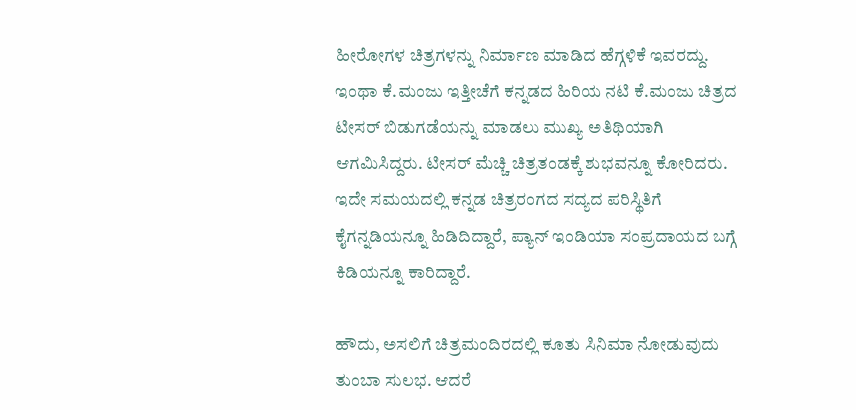ಹೀರೋಗಳ ಚಿತ್ರಗಳನ್ನು ನಿರ್ಮಾಣ ಮಾಡಿದ ಹೆಗ್ಗಳಿಕೆ ಇವರದ್ದು.
ಇಂಥಾ ಕೆ.ಮಂಜು ಇತ್ತೀಚೆಗೆ ಕನ್ನಡದ ಹಿರಿಯ ನಟಿ ಕೆ.ಮಂಜು ಚಿತ್ರದ ಟೀಸರ್ ಬಿಡುಗಡೆಯನ್ನು ಮಾಡಲು ಮುಖ್ಯ ಅತಿಥಿಯಾಗಿ ಆಗಮಿಸಿದ್ದರು. ಟೀಸರ್ ಮೆಚ್ಚಿ ಚಿತ್ರತಂಡಕ್ಕೆ ಶುಭವನ್ನೂ ಕೋರಿದರು. ಇದೇ ಸಮಯದಲ್ಲಿ ಕನ್ನಡ ಚಿತ್ರರಂಗದ ಸದ್ಯದ ಪರಿಸ್ಥಿತಿಗೆ ಕೈಗನ್ನಡಿಯನ್ನೂ ಹಿಡಿದಿದ್ದಾರೆ, ಪ್ಯಾನ್ ಇಂಡಿಯಾ ಸಂಪ್ರದಾಯದ ಬಗ್ಗೆ ಕಿಡಿಯನ್ನೂ ಕಾರಿದ್ದಾರೆ.

ಹೌದು, ಅಸಲಿಗೆ ಚಿತ್ರಮಂದಿರದಲ್ಲಿ ಕೂತು ಸಿನಿಮಾ ನೋಡುವುದು ತುಂಬಾ ಸುಲಭ. ಆದರೆ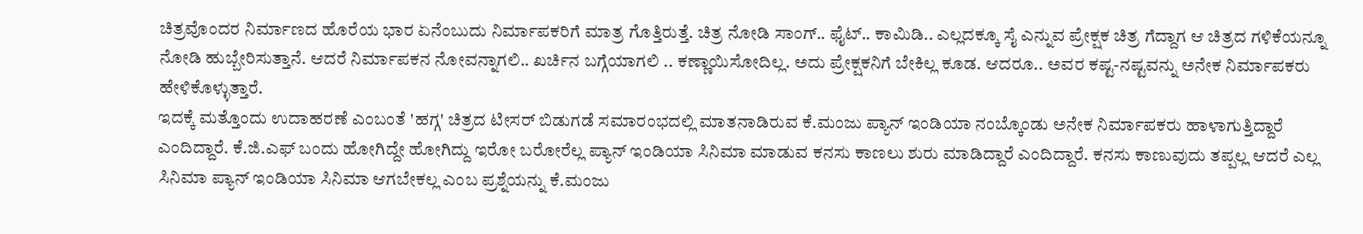ಚಿತ್ರವೊಂದರ ನಿರ್ಮಾಣದ ಹೊರೆಯ ಭಾರ ಏನೆಂಬುದು ನಿರ್ಮಾಪಕರಿಗೆ ಮಾತ್ರ ಗೊತ್ತಿರುತ್ತೆ. ಚಿತ್ರ ನೋಡಿ ಸಾಂಗ್.. ಫೈಟ್.. ಕಾಮಿಡಿ.. ಎಲ್ಲದಕ್ಕೂ ಸೈ ಎನ್ನುವ ಪ್ರೇಕ್ಷಕ ಚಿತ್ರ ಗೆದ್ದಾಗ ಆ ಚಿತ್ರದ ಗಳಿಕೆಯನ್ನೂ ನೋಡಿ ಹುಬ್ಬೇರಿಸುತ್ತಾನೆ. ಆದರೆ ನಿರ್ಮಾಪಕನ ನೋವನ್ನಾಗಲಿ.. ಖರ್ಚಿನ ಬಗ್ಗೆಯಾಗಲಿ .. ಕಣ್ಣಾಯಿಸೋದಿಲ್ಲ. ಅದು ಪ್ರೇಕ್ಷಕನಿಗೆ ಬೇಕಿಲ್ಲ ಕೂಡ. ಆದರೂ.. ಅವರ ಕಷ್ಟ-ನಷ್ಟವನ್ನು ಅನೇಕ ನಿರ್ಮಾಪಕರು ಹೇಳಿಕೊಳ್ಳುತ್ತಾರೆ.
ಇದಕ್ಕೆ ಮತ್ತೊಂದು ಉದಾಹರಣೆ ಎಂಬಂತೆ 'ಹಗ್ಗ' ಚಿತ್ರದ ಟೀಸರ್ ಬಿಡುಗಡೆ ಸಮಾರಂಭದಲ್ಲಿ ಮಾತನಾಡಿರುವ ಕೆ.ಮಂಜು ಪ್ಯಾನ್ ಇಂಡಿಯಾ ನಂಬ್ಕೊಂಡು ಅನೇಕ ನಿರ್ಮಾಪಕರು ಹಾಳಾಗುತ್ತಿದ್ದಾರೆ ಎಂದಿದ್ದಾರೆ. ಕೆ.ಜಿ.ಎಫ್ ಬಂದು ಹೋಗಿದ್ದೇ ಹೋಗಿದ್ದು ಇರೋ ಬರೋರೆಲ್ಲ ಪ್ಯಾನ್ ಇಂಡಿಯಾ ಸಿನಿಮಾ ಮಾಡುವ ಕನಸು ಕಾಣಲು ಶುರು ಮಾಡಿದ್ದಾರೆ ಎಂದಿದ್ದಾರೆ. ಕನಸು ಕಾಣುವುದು ತಪ್ಪಲ್ಲ ಆದರೆ ಎಲ್ಲ ಸಿನಿಮಾ ಪ್ಯಾನ್ ಇಂಡಿಯಾ ಸಿನಿಮಾ ಆಗಬೇಕಲ್ಲ ಎಂಬ ಪ್ರಶ್ನೆಯನ್ನು ಕೆ.ಮಂಜು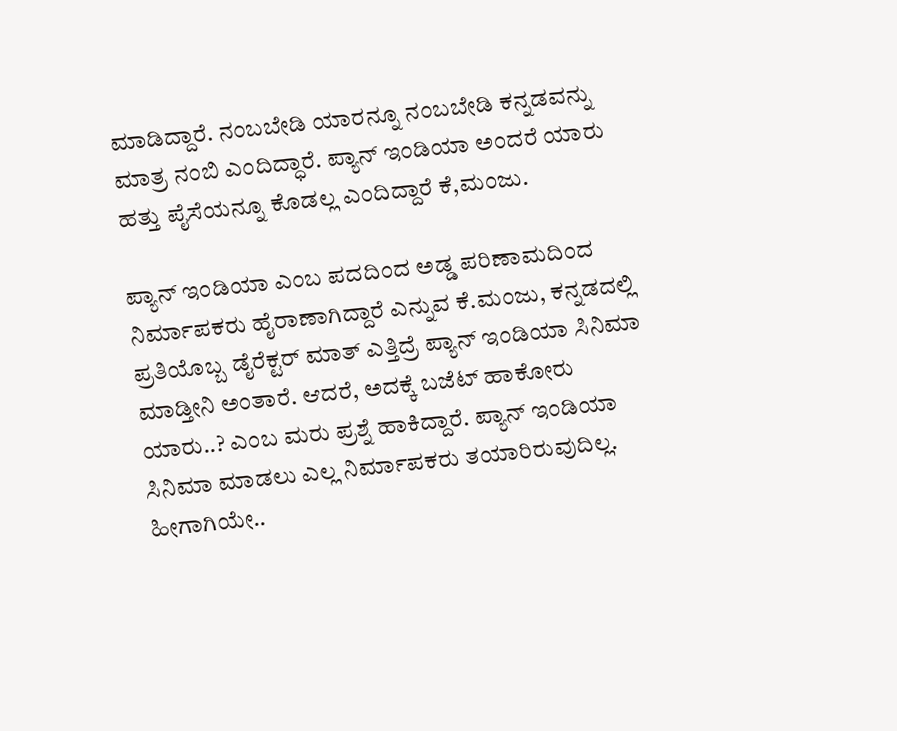ಮಾಡಿದ್ದಾರೆ. ನಂಬಬೇಡಿ ಯಾರನ್ನೂ ನಂಬಬೇಡಿ ಕನ್ನಡವನ್ನು ಮಾತ್ರ ನಂಬಿ ಎಂದಿದ್ಧಾರೆ. ಪ್ಯಾನ್ ಇಂಡಿಯಾ ಅಂದರೆ ಯಾರು ಹತ್ತು ಪೈಸೆಯನ್ನೂ ಕೊಡಲ್ಲ ಎಂದಿದ್ದಾರೆ ಕೆ,ಮಂಜು.

ಪ್ಯಾನ್ ಇಂಡಿಯಾ ಎಂಬ ಪದದಿಂದ ಅಡ್ಡ ಪರಿಣಾಮದಿಂದ ನಿರ್ಮಾಪಕರು ಹೈರಾಣಾಗಿದ್ದಾರೆ ಎನ್ನುವ ಕೆ.ಮಂಜು, ಕನ್ನಡದಲ್ಲಿ ಪ್ರತಿಯೊಬ್ಬ ಡೈರೆಕ್ಟರ್ ಮಾತ್ ಎತ್ತಿದ್ರೆ ಪ್ಯಾನ್ ಇಂಡಿಯಾ ಸಿನಿಮಾ ಮಾಡ್ತೀನಿ ಅಂತಾರೆ. ಆದರೆ, ಅದಕ್ಕೆ ಬಜೆಟ್ ಹಾಕೋರು ಯಾರು..? ಎಂಬ ಮರು ಪ್ರಶ್ನೆ ಹಾಕಿದ್ದಾರೆ. ಪ್ಯಾನ್ ಇಂಡಿಯಾ ಸಿನಿಮಾ ಮಾಡಲು ಎಲ್ಲ ನಿರ್ಮಾಪಕರು ತಯಾರಿರುವುದಿಲ್ಲ. ಹೀಗಾಗಿಯೇ..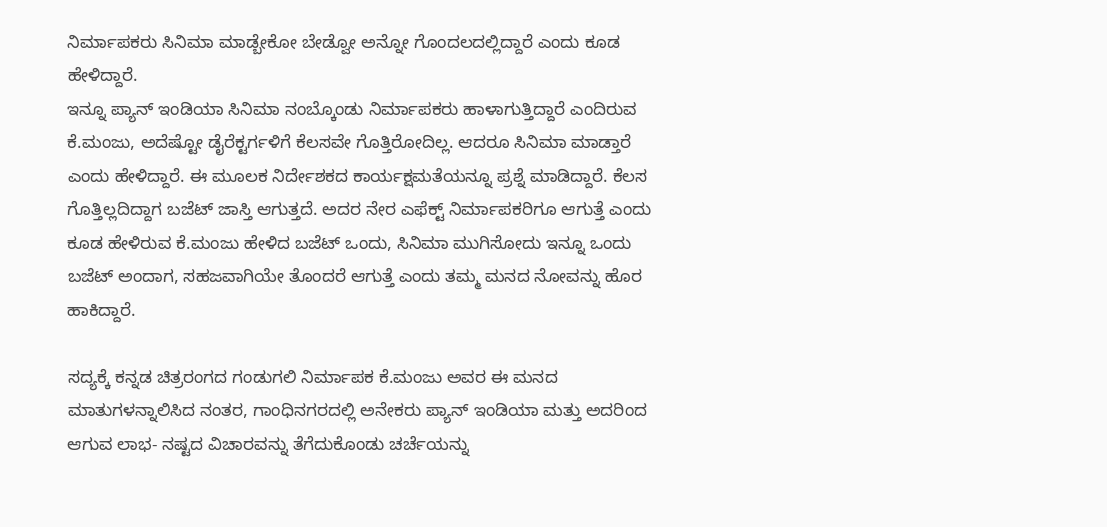ನಿರ್ಮಾಪಕರು ಸಿನಿಮಾ ಮಾಡ್ಬೇಕೋ ಬೇಡ್ವೋ ಅನ್ನೋ ಗೊಂದಲದಲ್ಲಿದ್ದಾರೆ ಎಂದು ಕೂಡ ಹೇಳಿದ್ದಾರೆ.
ಇನ್ನೂ ಪ್ಯಾನ್ ಇಂಡಿಯಾ ಸಿನಿಮಾ ನಂಬ್ಕೊಂಡು ನಿರ್ಮಾಪಕರು ಹಾಳಾಗುತ್ತಿದ್ದಾರೆ ಎಂದಿರುವ ಕೆ.ಮಂಜು, ಅದೆಷ್ಟೋ ಡೈರೆಕ್ಟರ್ಗಳಿಗೆ ಕೆಲಸವೇ ಗೊತ್ತಿರೋದಿಲ್ಲ. ಆದರೂ ಸಿನಿಮಾ ಮಾಡ್ತಾರೆ ಎಂದು ಹೇಳಿದ್ದಾರೆ. ಈ ಮೂಲಕ ನಿರ್ದೇಶಕದ ಕಾರ್ಯಕ್ಷಮತೆಯನ್ನೂ ಪ್ರಶ್ನೆ ಮಾಡಿದ್ದಾರೆ. ಕೆಲಸ ಗೊತ್ತಿಲ್ಲದಿದ್ದಾಗ ಬಜೆಟ್ ಜಾಸ್ತಿ ಆಗುತ್ತದೆ. ಅದರ ನೇರ ಎಫೆಕ್ಟ್ ನಿರ್ಮಾಪಕರಿಗೂ ಆಗುತ್ತೆ ಎಂದು ಕೂಡ ಹೇಳಿರುವ ಕೆ.ಮಂಜು ಹೇಳಿದ ಬಜೆಟ್ ಒಂದು, ಸಿನಿಮಾ ಮುಗಿಸೋದು ಇನ್ನೂ ಒಂದು ಬಜೆಟ್ ಅಂದಾಗ, ಸಹಜವಾಗಿಯೇ ತೊಂದರೆ ಆಗುತ್ತೆ ಎಂದು ತಮ್ಮ ಮನದ ನೋವನ್ನು ಹೊರ ಹಾಕಿದ್ದಾರೆ.

ಸದ್ಯಕ್ಕೆ ಕನ್ನಡ ಚಿತ್ರರಂಗದ ಗಂಡುಗಲಿ ನಿರ್ಮಾಪಕ ಕೆ.ಮಂಜು ಅವರ ಈ ಮನದ ಮಾತುಗಳನ್ನಾಲಿಸಿದ ನಂತರ, ಗಾಂಧಿನಗರದಲ್ಲಿ ಅನೇಕರು ಪ್ಯಾನ್ ಇಂಡಿಯಾ ಮತ್ತು ಅದರಿಂದ ಆಗುವ ಲಾಭ- ನಷ್ಟದ ವಿಚಾರವನ್ನು ತೆಗೆದುಕೊಂಡು ಚರ್ಚೆಯನ್ನು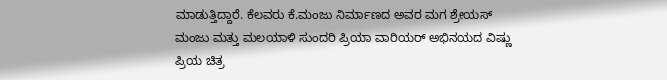ಮಾಡುತ್ತಿದ್ದಾರೆ. ಕೆಲವರು ಕೆ.ಮಂಜು ನಿರ್ಮಾಣದ ಅವರ ಮಗ ಶ್ರೇಯಸ್ ಮಂಜು ಮತ್ತು ಮಲಯಾಳಿ ಸುಂದರಿ ಪ್ರಿಯಾ ವಾರಿಯರ್ ಅಭಿನಯದ ವಿಷ್ಣು ಪ್ರಿಯ ಚಿತ್ರ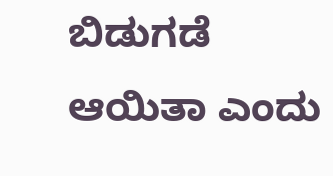ಬಿಡುಗಡೆ ಆಯಿತಾ ಎಂದು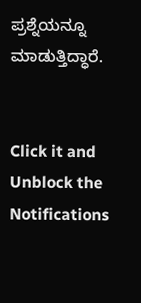ಪ್ರಶ್ನೆಯನ್ನೂ ಮಾಡುತ್ತಿದ್ಧಾರೆ.


Click it and Unblock the Notifications